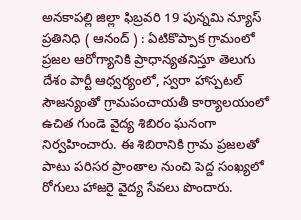అనకాపల్లి జిల్లా ఫిబ్రవరి 19 పున్నమి న్యూస్ ప్రతినిధి ( ఆనంద్ ) : ఏటికొప్పాక గ్రామంలో ప్రజల ఆరోగ్యానికి ప్రాధాన్యతనిస్తూ తెలుగు దేశం పార్టీ ఆధ్వర్యంలో, స్వరా హాస్పటల్ సౌజన్యంతో గ్రామపంచాయతీ కార్యాలయంలో ఉచిత గుండె వైద్య శిబిరం ఘనంగా నిర్వహించారు. ఈ శిబిరానికి గ్రామ ప్రజలతో పాటు పరిసర ప్రాంతాల నుంచి పెద్ద సంఖ్యలో రోగులు హాజరై వైద్య సేవలు పొందారు.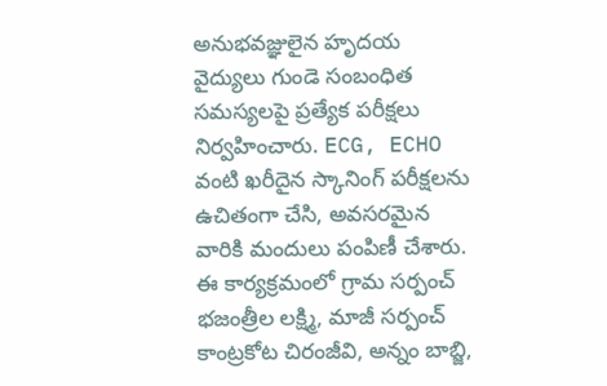అనుభవజ్ఞులైన హృదయ వైద్యులు గుండె సంబంధిత సమస్యలపై ప్రత్యేక పరీక్షలు నిర్వహించారు. ECG, ECHO వంటి ఖరీదైన స్కానింగ్ పరీక్షలను ఉచితంగా చేసి, అవసరమైన వారికి మందులు పంపిణీ చేశారు.
ఈ కార్యక్రమంలో గ్రామ సర్పంచ్ భజంత్రీల లక్ష్మి, మాజీ సర్పంచ్ కాంట్రకోట చిరంజీవి, అన్నం బాబ్జి,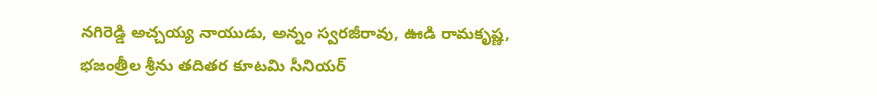నగిరెడ్డి అచ్చయ్య నాయుడు, అన్నం స్వరజీరావు, ఊడి రామకృష్ణ, భజంత్రీల శ్రీను తదితర కూటమి సీనియర్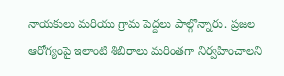నాయకులు మరియు గ్రామ పెద్దలు పాల్గొన్నారు. ప్రజల ఆరోగ్యంపై ఇలాంటి శిబిరాలు మరింతగా నిర్వహించాలని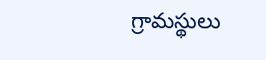గ్రామస్థులు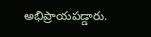అభిప్రాయపడ్డారు.